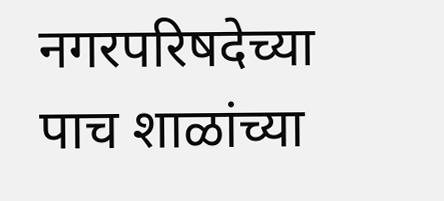नगरपरिषदेच्या पाच शाळांच्या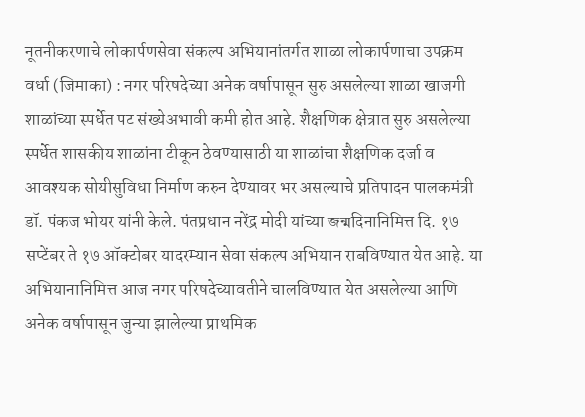नूतनीकरणाचे लोकार्पणसेवा संकल्प अभियानांतर्गत शाळा लोकार्पणाचा उपक्रम
वर्धा (जिमाका) : नगर परिषदेच्या अनेक वर्षापासून सुरु असलेल्या शाळा खाजगी शाळांच्या स्पर्धेत पट संख्येअभावी कमी होत आहे. शैक्षणिक क्षेत्रात सुरु असलेल्या स्पर्धेत शासकीय शाळांना टीकून ठेवण्यासाठी या शाळांचा शैक्षणिक दर्जा व आवश्यक सोयीसुविधा निर्माण करुन देण्यावर भर असल्याचे प्रतिपादन पालकमंत्री डॉ. पंकज भोयर यांनी केले. पंतप्रधान नरेंद्र मोदी यांच्या জন্মदिनानिमित्त दि. १७ सप्टेंबर ते १७ ऑक्टोबर यादरम्यान सेवा संकल्प अभियान राबविण्यात येत आहे. या अभियानानिमित्त आज नगर परिषदेच्यावतीने चालविण्यात येत असलेल्या आणि अनेक वर्षापासून जुन्या झालेल्या प्राथमिक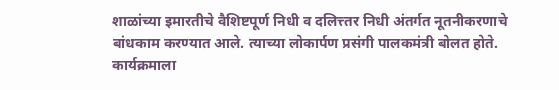शाळांच्या इमारतीचे वैशिष्टपूर्ण निधी व दलित्त्तर निधी अंतर्गत नूतनीकरणाचे बांधकाम करण्यात आले. त्याच्या लोकार्पण प्रसंगी पालकमंत्री बोलत होते. कार्यक्रमाला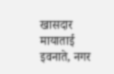खासदार मायाताई इवनाते, नगर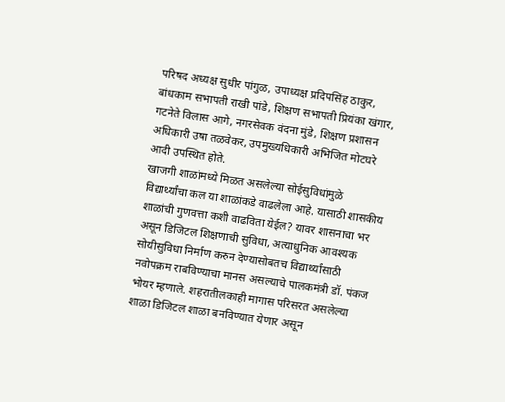परिषद अध्यक्ष सुधीर पांगुळ, उपाध्यक्ष प्रदिपसिंह ठाकुर, बांधकाम सभापती राखी पांडे, शिक्षण सभापती प्रियंका खंगार, गटनेते विलास आगे, नगरसेवक वंदना मुंडे, शिक्षण प्रशासन अधिकारी उषा तळवेकर, उपमुख्यधिकारी अभिजित मोटघरे आदी उपस्थित होते.
खाजगी शाळांमध्ये मिळत असलेल्या सोईसुविधांमुळे विद्यार्थ्यांचा कल या शाळांकडे वाढलेला आहे. यासाठी शासकीय शाळांची गुणवत्ता कशी वाढविता येईल? यावर शासनाचा भर असून डिजिटल शिक्षणाची सुविधा, अत्याधुनिक आवश्यक सोयीसुविधा निर्माण करुन देण्यासोबतच विद्यार्थ्यांसाठी नवोपक्रम राबविण्याचा मानस असल्याचे पालकमंत्री डॉ. पंकज भोयर म्हणाले. शहरातीलकाही मागास परिसरत असलेल्या शाळा डिजिटल शाळा बनविण्यात येणार असून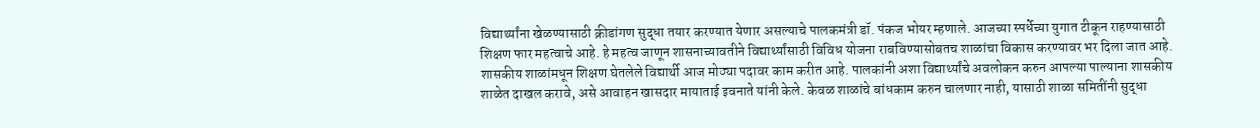विद्यार्थ्यांना खेळण्यासाठी क्रीडांगण सुद्धा तयार करण्यात येणार असल्याचे पालकमंत्री डॉ. पंकज भोयर म्हणाले. आजच्या स्पर्धेच्या युगात टीकून राहण्यासाठी शिक्षण फार महत्वाचे आहे. हे महत्व जाणून शासनाच्यावतीने विद्यार्थ्यांसाठी विविध योजना राबविण्यासोबतच शाळांचा विकास करण्यावर भर दिला जात आहे. शासकीय शाळांमधून शिक्षण घेतलेले विद्यार्थी आज मोठ्या पदावर काम करीत आहे. पालकांनी अशा विद्यार्थ्यांचे अवलोकन करुन आपल्या पाल्याना शासकीय शाळेत दाखल करावे, असे आवाहन खासदार मायाताई इवनाते यांनी केले. केवळ शाळांचे बांधकाम करुन चालणार नाही, यासाठी शाळा समितींनी सुद्धा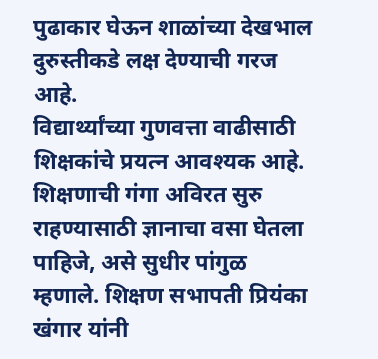पुढाकार घेऊन शाळांच्या देखभाल दुरुस्तीकडे लक्ष देण्याची गरज आहे.
विद्यार्थ्यांच्या गुणवत्ता वाढीसाठी शिक्षकांचे प्रयत्न आवश्यक आहे. शिक्षणाची गंगा अविरत सुरु राहण्यासाठी ज्ञानाचा वसा घेतला पाहिजे, असे सुधीर पांगुळ म्हणाले. शिक्षण सभापती प्रियंका खंगार यांनी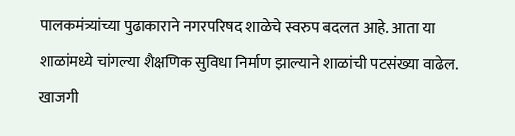पालकमंत्र्यांच्या पुढाकाराने नगरपरिषद शाळेचे स्वरुप बदलत आहे. आता या शाळांमध्ये चांगल्या शैक्षणिक सुविधा निर्माण झाल्याने शाळांची पटसंख्या वाढेल. खाजगी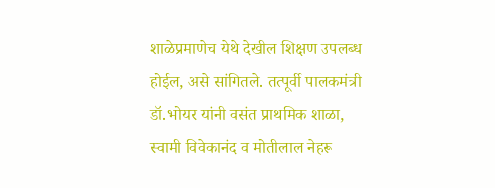शाळेप्रमाणेच येथे देखील शिक्षण उपलब्ध होईल, असे सांगितले. तत्पूर्वी पालकमंत्री डॉ.भोयर यांनी वसंत प्राथमिक शाळा, स्वामी विवेकानंद व मोतीलाल नेहरू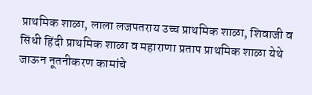प्राथमिक शाळा, लाला लजपतराय उच्च प्राथमिक शाळा, शिवाजी व सिंधी हिंदी प्राथमिक शाळा व महाराणा प्रताप प्राथमिक शाळा येथे जाऊन नूतनीकरण कामांचे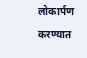लोकार्पण करण्यात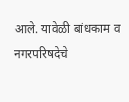आले. यावेळी बांधकाम व नगरपरिषदेचे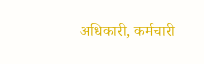अधिकारी, कर्मचारी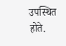उपस्थित होते.